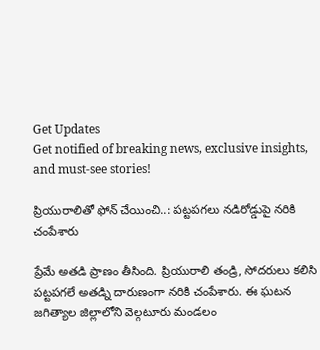Get Updates
Get notified of breaking news, exclusive insights, and must-see stories!

ప్రియురాలితో ఫోన్ చేయించి..: పట్టపగలు నడిరోడ్డుపై నరికి చంపేశారు

ప్రేమే అతడి ప్రాణం తీసింది. ప్రియురాలి తండ్రి, సోదరులు కలిసి పట్టపగలే అతడ్ని దారుణంగా నరికి చంపేశారు. ఈ ఘటన జగిత్యాల జిల్లాలోని వెల్గటూరు మండలం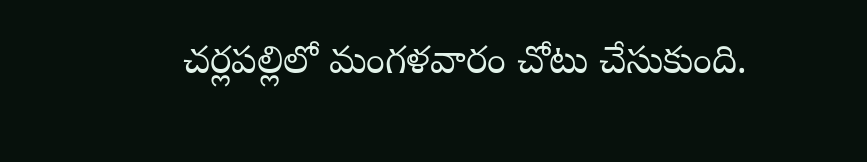చర్లపల్లిలో మంగళవారం చోటు చేసుకుంది.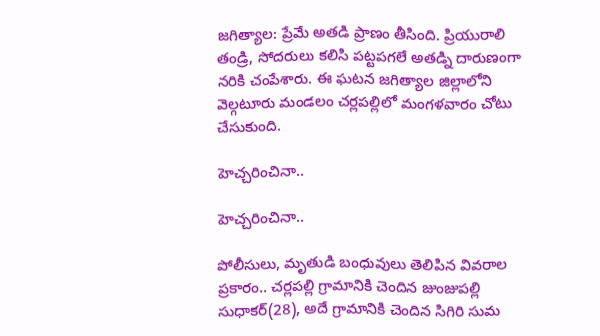జగిత్యాల: ప్రేమే అతడి ప్రాణం తీసింది. ప్రియురాలి తండ్రి, సోదరులు కలిసి పట్టపగలే అతడ్ని దారుణంగా నరికి చంపేశారు. ఈ ఘటన జగిత్యాల జిల్లాలోని వెల్గటూరు మండలం చర్లపల్లిలో మంగళవారం చోటు చేసుకుంది.

హెచ్చరించినా..

హెచ్చరించినా..

పోలీసులు, మృతుడి బంధువులు తెలిపిన వివరాల ప్రకారం.. చర్లపల్లి గ్రామానికి చెందిన జుంజుపల్లి సుధాకర్(28), అదే గ్రామానికి చెందిన సిగిరి సుమ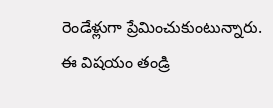రెండేళ్లుగా ప్రేమించుకుంటున్నారు. ఈ విషయం తండ్రి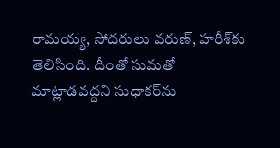రామయ్య, సోదరులు వరుణ్, హరీశ్‌కు తెలిసింది. దీంతో సుమతో మాట్లాడవద్దని సుధాకర్‌ను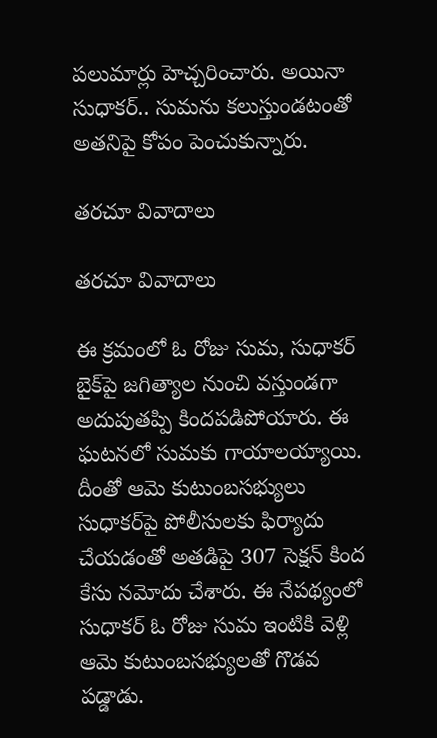పలుమార్లు హెచ్చరించారు. అయినా సుధాకర్.. సుమను కలుస్తుండటంతో అతనిపై కోపం పెంచుకున్నారు.

తరచూ వివాదాలు

తరచూ వివాదాలు

ఈ క్రమంలో ఓ రోజు సుమ, సుధాకర్ బైక్‌పై జగిత్యాల నుంచి వస్తుండగా అదుపుతప్పి కిందపడిపోయారు. ఈ ఘటనలో సుమకు గాయాలయ్యాయి. దీంతో ఆమె కుటుంబసభ్యులు సుధాకర్‌పై పోలీసులకు ఫిర్యాదు చేయడంతో అతడిపై 307 సెక్షన్ కింద కేసు నమోదు చేశారు. ఈ నేపథ్యంలో సుధాకర్ ఓ రోజు సుమ ఇంటికి వెళ్లి ఆమె కుటుంబసభ్యులతో గొడవ పడ్డాడు.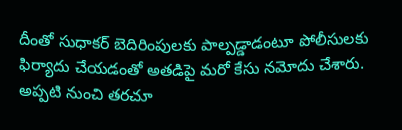దీంతో సుధాకర్ బెదిరింపులకు పాల్పడ్డాడంటూ పోలీసులకు ఫిర్యాదు చేయడంతో అతడిపై మరో కేసు నమోదు చేశారు. అప్పటి నుంచి తరచూ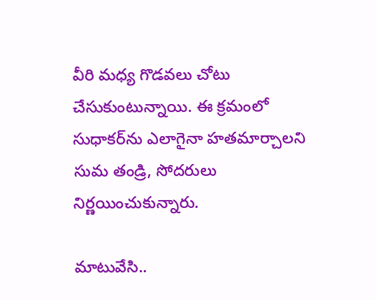వీరి మధ్య గొడవలు చోటు చేసుకుంటున్నాయి. ఈ క్రమంలో సుధాకర్‌ను ఎలాగైనా హతమార్చాలని సుమ తండ్రి, సోదరులు నిర్ణయించుకున్నారు.

మాటువేసి..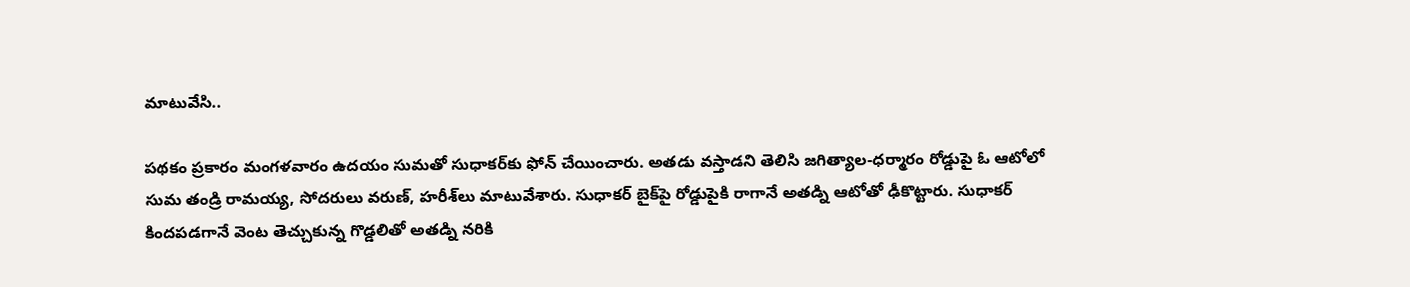మాటువేసి..

పథకం ప్రకారం మంగళవారం ఉదయం సుమతో సుధాకర్‌కు ఫోన్ చేయించారు. అతడు వస్తాడని తెలిసి జగిత్యాల-ధర్మారం రోడ్డుపై ఓ ఆటోలో సుమ తండ్రి రామయ్య, సోదరులు వరుణ్, హరీశ్‌లు మాటువేశారు. సుధాకర్ బైక్‌పై రోడ్డుపైకి రాగానే అతడ్ని ఆటోతో ఢీకొట్టారు. సుధాకర్ కిందపడగానే వెంట తెచ్చుకున్న గొడ్డలితో అతడ్ని నరికి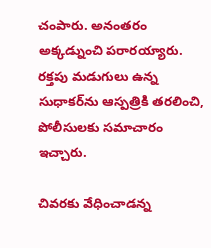చంపారు. అనంతరం అక్కడ్నుంచి పరారయ్యారు. రక్తపు మడుగులు ఉన్న సుధాకర్‌ను ఆస్పత్రికి తరలించి, పోలీసులకు సమాచారం ఇచ్చారు.

చివరకు వేధించాడన్న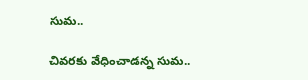సుమ..

చివరకు వేధించాడన్న సుమ..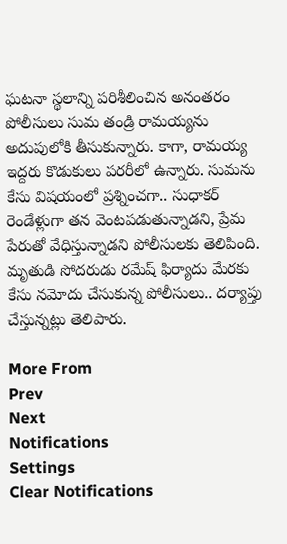ఘటనా స్థలాన్ని పరిశీలించిన అనంతరం పోలీసులు సుమ తండ్రి రామయ్యను అదుపులోకి తీసుకున్నారు. కాగా, రామయ్య ఇద్దరు కొడుకులు పరరీలో ఉన్నారు. సుమను కేసు విషయంలో ప్రశ్నించగా.. సుధాకర్ రెండేళ్లుగా తన వెంటపడుతున్నాడని, ప్రేమ పేరుతో వేధిస్తున్నాడని పోలీసులకు తెలిపింది. మృతుడి సోదరుడు రమేష్ ఫిర్యాదు మేరకు కేసు నమోదు చేసుకున్న పోలీసులు.. దర్యాప్తు చేస్తున్నట్లు తెలిపారు.

More From
Prev
Next
Notifications
Settings
Clear Notifications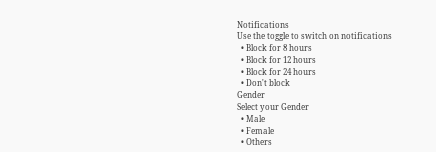Notifications
Use the toggle to switch on notifications
  • Block for 8 hours
  • Block for 12 hours
  • Block for 24 hours
  • Don't block
Gender
Select your Gender
  • Male
  • Female
  • Others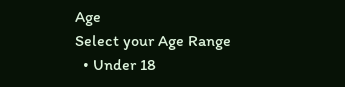Age
Select your Age Range
  • Under 18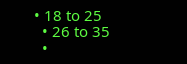• 18 to 25
  • 26 to 35
  •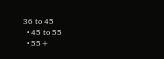36 to 45
  • 45 to 55
  • 55+